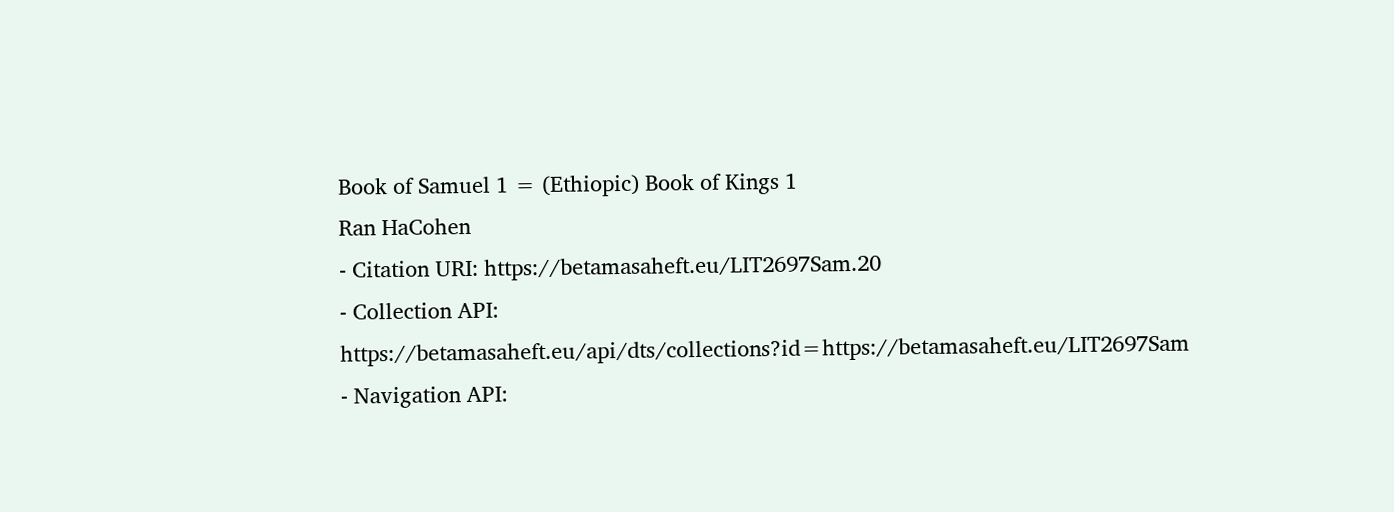Book of Samuel 1 = (Ethiopic) Book of Kings 1
Ran HaCohen
- Citation URI: https://betamasaheft.eu/LIT2697Sam.20
- Collection API: https://betamasaheft.eu/api/dts/collections?id=https://betamasaheft.eu/LIT2697Sam
- Navigation API: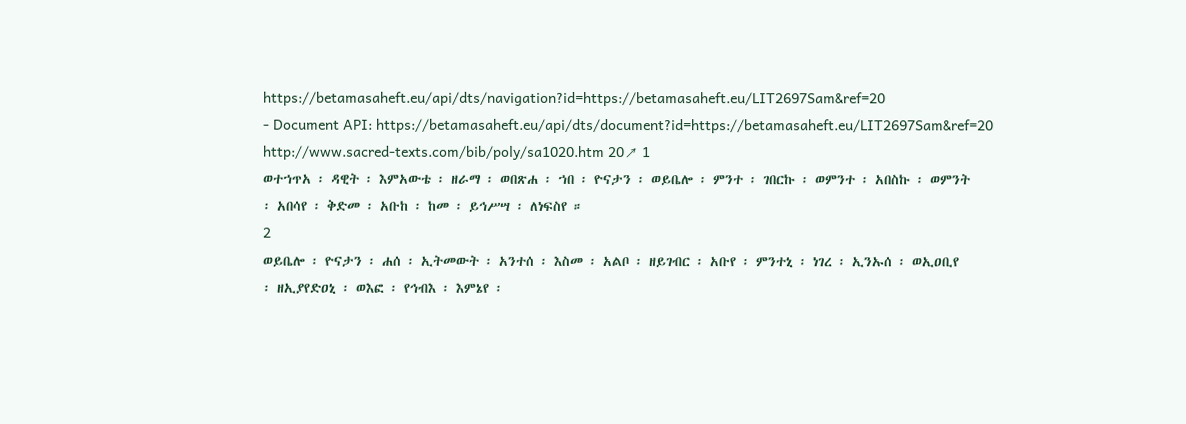https://betamasaheft.eu/api/dts/navigation?id=https://betamasaheft.eu/LIT2697Sam&ref=20
- Document API: https://betamasaheft.eu/api/dts/document?id=https://betamasaheft.eu/LIT2697Sam&ref=20
http://www.sacred-texts.com/bib/poly/sa1020.htm 20↗ 1
ወተኀጥአ ፡ ዳዊት ፡ እምአውቴ ፡ ዘራማ ፡ ወበጽሐ ፡ ኀበ ፡ ዮናታን ፡ ወይቤሎ ፡ ምንተ ፡ ገበርኩ ፡ ወምንተ ፡ አበስኩ ፡ ወምንት
፡ አበሳየ ፡ ቅድመ ፡ አቡከ ፡ ከመ ፡ ይኅሥሣ ፡ ለነፍስየ ።
2
ወይቤሎ ፡ ዮናታን ፡ ሐሰ ፡ ኢትመውት ፡ አንተሰ ፡ እስመ ፡ አልቦ ፡ ዘይገብር ፡ አቡየ ፡ ምንተኒ ፡ ነገረ ፡ ኢንኡሰ ፡ ወኢዐቢየ
፡ ዘኢያየድዐኒ ፡ ወእፎ ፡ የኅብእ ፡ እምኔየ ፡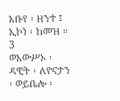አቡየ ፡ ዘንተ ፤ ኢኮነ ፡ ከመዝ ።
3
ወአውሥኦ ፡ ዳዊት ፡ ለዮናታን ፡ ወይቤሎ ፡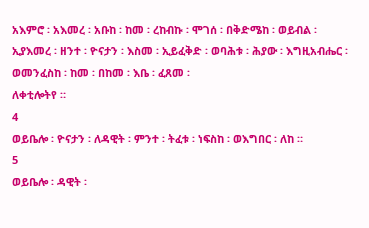አእምሮ ፡ አእመረ ፡ አቡከ ፡ ከመ ፡ ረከብኩ ፡ ሞገሰ ፡ በቅድሜከ ፡ ወይብል ፡
ኢያእመረ ፡ ዘንተ ፡ ዮናታን ፡ እስመ ፡ ኢይፈቅድ ፡ ወባሕቱ ፡ ሕያው ፡ እግዚአብሔር ፡ ወመንፈስከ ፡ ከመ ፡ በከመ ፡ እቤ ፡ ፈጸመ ፡
ለቀቲሎትየ ።
4
ወይቤሎ ፡ ዮናታን ፡ ለዳዊት ፡ ምንተ ፡ ትፈቱ ፡ ነፍስከ ፡ ወእግበር ፡ ለከ ።
5
ወይቤሎ ፡ ዳዊት ፡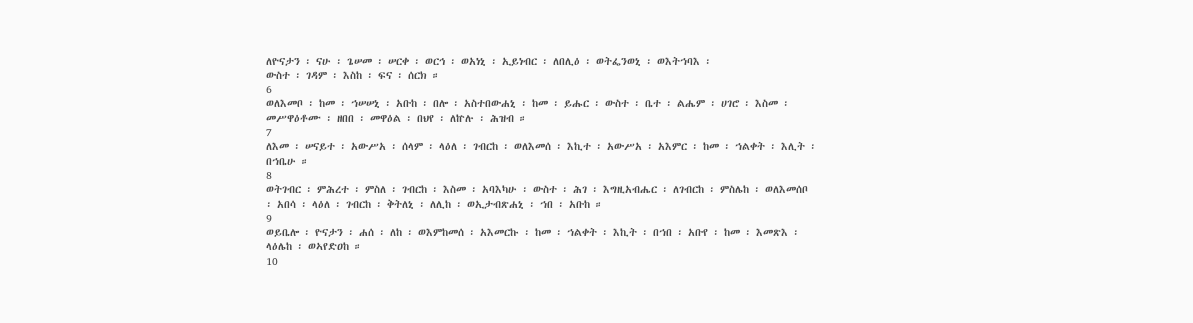ለዮናታን ፡ ናሁ ፡ ጌሠመ ፡ ሠርቀ ፡ ወርኅ ፡ ወአነኒ ፡ ኢይነብር ፡ ለበሊዕ ፡ ወትፌንወኒ ፡ ወእትኀባእ ፡
ውስተ ፡ ገዳም ፡ እስከ ፡ ፍና ፡ ሰርክ ።
6
ወለእመቦ ፡ ከመ ፡ ኀሠሠኒ ፡ አቡከ ፡ በሎ ፡ አስተበውሐኒ ፡ ከመ ፡ ይሑር ፡ ውስተ ፡ ቤተ ፡ ልሔም ፡ ሀገሮ ፡ እስመ ፡
መሥዋዕቶሙ ፡ ዘበበ ፡ መዋዕል ፡ በህየ ፡ ለኵሉ ፡ ሕዝብ ።
7
ለእመ ፡ ሠናይተ ፡ አውሥአ ፡ ሰላም ፡ ላዕለ ፡ ገብርከ ፡ ወለእመሰ ፡ እኪተ ፡ አውሥአ ፡ አእምር ፡ ከመ ፡ ኀልቀት ፡ እሊት ፡
በኀቤሁ ።
8
ወትገብር ፡ ምሕረተ ፡ ምስለ ፡ ገብርከ ፡ እስመ ፡ አባእካሁ ፡ ውስተ ፡ ሕገ ፡ እግዚአብሔር ፡ ለገብርከ ፡ ምስሌከ ፡ ወለእመሰቦ
፡ አበሳ ፡ ላዕለ ፡ ገብርከ ፡ ቅትለኒ ፡ ለሊከ ፡ ወኢታብጽሐኒ ፡ ኀበ ፡ አቡከ ።
9
ወይቤሎ ፡ ዮናታን ፡ ሐሰ ፡ ለከ ፡ ወእምከመሰ ፡ አእመርኩ ፡ ከመ ፡ ኀልቀት ፡ እኪት ፡ በኀበ ፡ አቡየ ፡ ከመ ፡ እመጽእ ፡
ላዕሌከ ፡ ወኣየድዐከ ።
10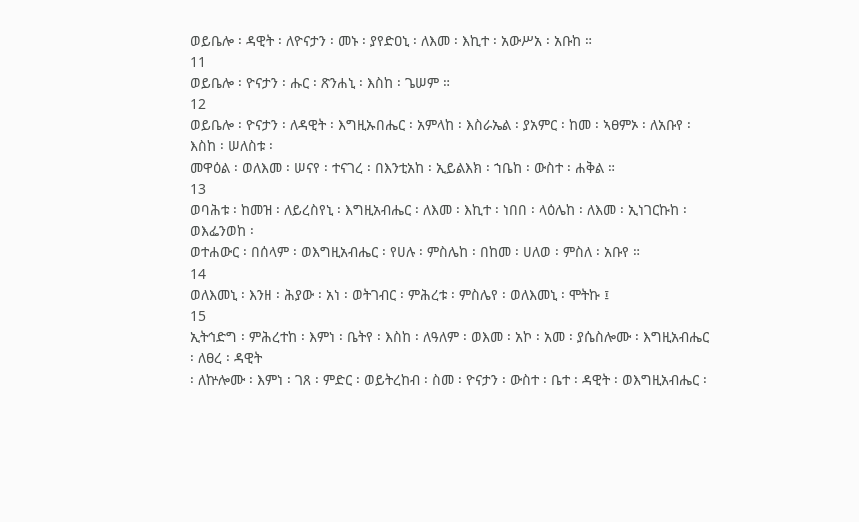ወይቤሎ ፡ ዳዊት ፡ ለዮናታን ፡ መኑ ፡ ያየድዐኒ ፡ ለእመ ፡ እኪተ ፡ አውሥአ ፡ አቡከ ።
11
ወይቤሎ ፡ ዮናታን ፡ ሑር ፡ ጽንሐኒ ፡ እስከ ፡ ጌሠም ።
12
ወይቤሎ ፡ ዮናታን ፡ ለዳዊት ፡ እግዚኡበሔር ፡ አምላከ ፡ እስራኤል ፡ ያአምር ፡ ከመ ፡ ኣፀምኦ ፡ ለአቡየ ፡ እስከ ፡ ሠለስቱ ፡
መዋዕል ፡ ወለእመ ፡ ሠናየ ፡ ተናገረ ፡ በእንቲአከ ፡ ኢይልእክ ፡ ኀቤከ ፡ ውስተ ፡ ሐቅል ።
13
ወባሕቱ ፡ ከመዝ ፡ ለይረስየኒ ፡ እግዚአብሔር ፡ ለእመ ፡ እኪተ ፡ ነበበ ፡ ላዕሌከ ፡ ለእመ ፡ ኢነገርኩከ ፡ ወእፌንወከ ፡
ወተሐውር ፡ በሰላም ፡ ወእግዚአብሔር ፡ የሀሉ ፡ ምስሌከ ፡ በከመ ፡ ሀለወ ፡ ምስለ ፡ አቡየ ።
14
ወለእመኒ ፡ እንዘ ፡ ሕያው ፡ አነ ፡ ወትገብር ፡ ምሕረቱ ፡ ምስሌየ ፡ ወለእመኒ ፡ ሞትኩ ፤
15
ኢትኅድግ ፡ ምሕረተከ ፡ እምነ ፡ ቤትየ ፡ እስከ ፡ ለዓለም ፡ ወእመ ፡ አኮ ፡ አመ ፡ ያሴስሎሙ ፡ እግዚአብሔር ፡ ለፀረ ፡ ዳዊት
፡ ለኵሎሙ ፡ እምነ ፡ ገጸ ፡ ምድር ፡ ወይትረከብ ፡ ስመ ፡ ዮናታን ፡ ውስተ ፡ ቤተ ፡ ዳዊት ፡ ወእግዚአብሔር ፡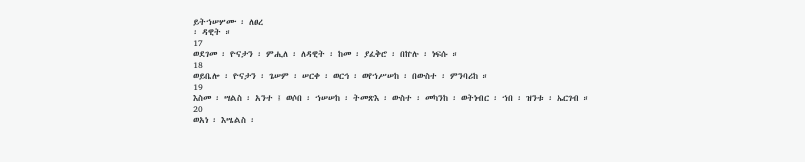ይትኀሠሦሙ ፡ ለፀረ
፡ ዳዊት ።
17
ወደገመ ፡ ዮናታን ፡ ምሒለ ፡ ለዳዊት ፡ ከመ ፡ ያፈቅሮ ፡ በኵሉ ፡ ነፍሱ ።
18
ወይቤሎ ፡ ዮናታን ፡ ጌሠም ፡ ሠርቀ ፡ ወርኅ ፡ ወየኀሥሠከ ፡ በውስተ ፡ ምንባሪከ ።
19
እስመ ፡ ሣልስ ፡ አንተ ፤ ወሶበ ፡ ኀሠሠከ ፡ ትመጽእ ፡ ውስተ ፡ መካንከ ፡ ወትነብር ፡ ኀበ ፡ ዝንቱ ፡ ኤርገብ ።
20
ወአነ ፡ እሤልስ ፡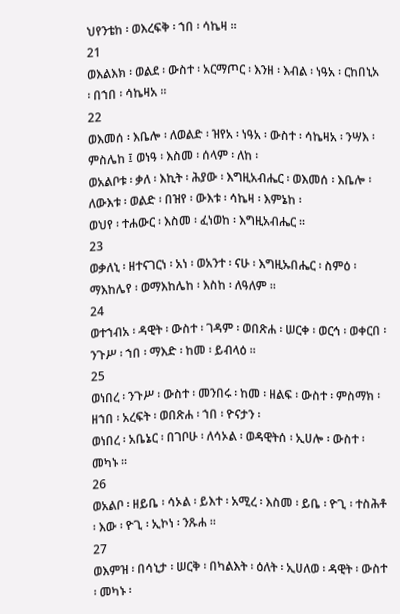ህየንቴከ ፡ ወእረፍቅ ፡ ኀበ ፡ ሳኬዛ ።
21
ወእልእክ ፡ ወልደ ፡ ውስተ ፡ አርማጦር ፡ እንዘ ፡ እብል ፡ ነዓአ ፡ ርከበኒአ ፡ በኀበ ፡ ሳኬዛአ ።
22
ወእመሰ ፡ እቤሎ ፡ ለወልድ ፡ ዝየአ ፡ ነዓአ ፡ ውስተ ፡ ሳኬዛአ ፡ ንሣእ ፡ ምስሌከ ፤ ወነዓ ፡ እስመ ፡ ሰላም ፡ ለከ ፡
ወአልቦቱ ፡ ቃለ ፡ እኪት ፡ ሕያው ፡ እግዚአብሔር ፡ ወእመሰ ፡ እቤሎ ፡ ለውእቱ ፡ ወልድ ፡ በዝየ ፡ ውእቱ ፡ ሳኬዛ ፡ እምኔከ ፡
ወህየ ፡ ተሐውር ፡ እስመ ፡ ፈነወከ ፡ እግዚአብሔር ።
23
ወቃለኒ ፡ ዘተናገርነ ፡ አነ ፡ ወአንተ ፡ ናሁ ፡ እግዚኡበሔር ፡ ስምዕ ፡ ማእከሌየ ፡ ወማእከሌከ ፡ እስከ ፡ ለዓለም ።
24
ወተኀብአ ፡ ዳዊት ፡ ውስተ ፡ ገዳም ፡ ወበጽሐ ፡ ሠርቀ ፡ ወርኅ ፡ ወቀርበ ፡ ንጉሥ ፡ ኀበ ፡ ማእድ ፡ ከመ ፡ ይብላዕ ።
25
ወነበረ ፡ ንጉሥ ፡ ውስተ ፡ መንበሩ ፡ ከመ ፡ ዘልፍ ፡ ውስተ ፡ ምስማክ ፡ ዘኀበ ፡ አረፍት ፡ ወበጽሐ ፡ ኀበ ፡ ዮናታን ፡
ወነበረ ፡ አቤኔር ፡ በገቦሁ ፡ ለሳኦል ፡ ወዳዊትሰ ፡ ኢሀሎ ፡ ውስተ ፡ መካኑ ።
26
ወአልቦ ፡ ዘይቤ ፡ ሳኦል ፡ ይእተ ፡ አሚረ ፡ እስመ ፡ ይቤ ፡ ዮጊ ፡ ተስሕቶ ፡ እው ፡ ዮጊ ፡ ኢኮነ ፡ ንጹሐ ።
27
ወእምዝ ፡ በሳኒታ ፡ ሠርቅ ፡ በካልእት ፡ ዕለት ፡ ኢሀለወ ፡ ዳዊት ፡ ውስተ ፡ መካኑ ፡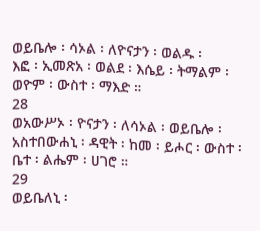ወይቤሎ ፡ ሳኦል ፡ ለዮናታን ፡ ወልዱ ፡
እፎ ፡ ኢመጽአ ፡ ወልደ ፡ እሴይ ፡ ትማልም ፡ ወዮም ፡ ውስተ ፡ ማእድ ።
28
ወአውሥኦ ፡ ዮናታን ፡ ለሳኦል ፡ ወይቤሎ ፡ አስተበውሐኒ ፡ ዳዊት ፡ ከመ ፡ ይሖር ፡ ውስተ ፡ ቤተ ፡ ልሔም ፡ ሀገሮ ።
29
ወይቤለኒ ፡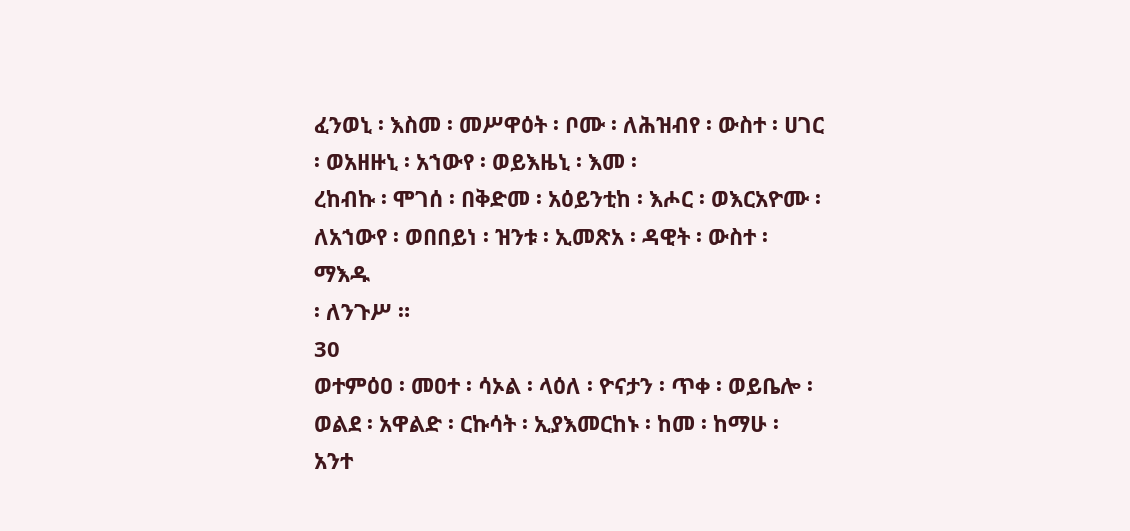ፈንወኒ ፡ እስመ ፡ መሥዋዕት ፡ ቦሙ ፡ ለሕዝብየ ፡ ውስተ ፡ ሀገር ፡ ወአዘዙኒ ፡ አኀውየ ፡ ወይእዜኒ ፡ እመ ፡
ረከብኩ ፡ ሞገሰ ፡ በቅድመ ፡ አዕይንቲከ ፡ እሖር ፡ ወእርአዮሙ ፡ ለአኀውየ ፡ ወበበይነ ፡ ዝንቱ ፡ ኢመጽአ ፡ ዳዊት ፡ ውስተ ፡ ማእዱ
፡ ለንጉሥ ።
30
ወተምዕዐ ፡ መዐተ ፡ ሳኦል ፡ ላዕለ ፡ ዮናታን ፡ ጥቀ ፡ ወይቤሎ ፡ ወልደ ፡ አዋልድ ፡ ርኩሳት ፡ ኢያእመርከኑ ፡ ከመ ፡ ከማሁ ፡
አንተ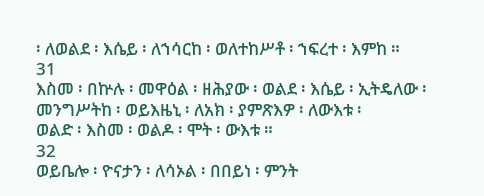፡ ለወልደ ፡ እሴይ ፡ ለኀሳርከ ፡ ወለተከሥቶ ፡ ኀፍረተ ፡ እምከ ።
31
እስመ ፡ በኵሉ ፡ መዋዕል ፡ ዘሕያው ፡ ወልደ ፡ እሴይ ፡ ኢትዴለው ፡ መንግሥትከ ፡ ወይእዜኒ ፡ ለአክ ፡ ያምጽእዎ ፡ ለውእቱ ፡
ወልድ ፡ እስመ ፡ ወልዶ ፡ ሞት ፡ ውእቱ ።
32
ወይቤሎ ፡ ዮናታን ፡ ለሳኦል ፡ በበይነ ፡ ምንት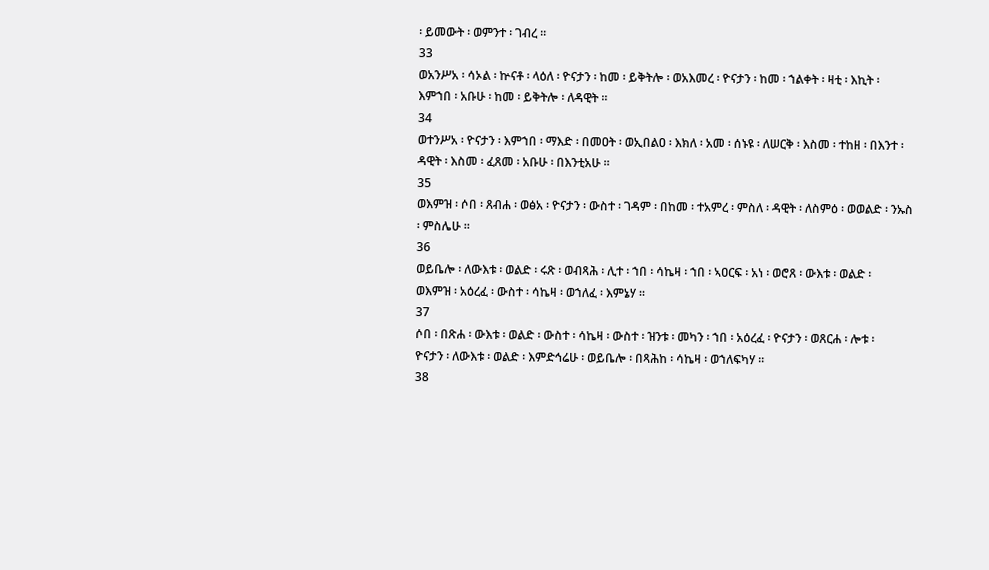፡ ይመውት ፡ ወምንተ ፡ ገብረ ።
33
ወአንሥአ ፡ ሳኦል ፡ ኵናቶ ፡ ላዕለ ፡ ዮናታን ፡ ከመ ፡ ይቅትሎ ፡ ወአእመረ ፡ ዮናታን ፡ ከመ ፡ ኀልቀት ፡ ዛቲ ፡ እኪት ፡
እምኀበ ፡ አቡሁ ፡ ከመ ፡ ይቅትሎ ፡ ለዳዊት ።
34
ወተንሥአ ፡ ዮናታን ፡ እምኀበ ፡ ማእድ ፡ በመዐት ፡ ወኢበልዐ ፡ እክለ ፡ አመ ፡ ሰኑዩ ፡ ለሠርቅ ፡ እስመ ፡ ተከዘ ፡ በእንተ ፡
ዳዊት ፡ እስመ ፡ ፈጸመ ፡ አቡሁ ፡ በእንቲአሁ ።
35
ወእምዝ ፡ ሶበ ፡ ጸብሐ ፡ ወፅአ ፡ ዮናታን ፡ ውስተ ፡ ገዳም ፡ በከመ ፡ ተአምረ ፡ ምስለ ፡ ዳዊት ፡ ለስምዕ ፡ ወወልድ ፡ ንኡስ
፡ ምስሌሁ ።
36
ወይቤሎ ፡ ለውእቱ ፡ ወልድ ፡ ሩጽ ፡ ወብጻሕ ፡ ሊተ ፡ ኀበ ፡ ሳኬዛ ፡ ኀበ ፡ ኣዐርፍ ፡ አነ ፡ ወሮጸ ፡ ውእቱ ፡ ወልድ ፡
ወእምዝ ፡ አዕረፈ ፡ ውስተ ፡ ሳኬዛ ፡ ወኀለፈ ፡ እምኔሃ ።
37
ሶበ ፡ በጽሐ ፡ ውእቱ ፡ ወልድ ፡ ውስተ ፡ ሳኬዛ ፡ ውስተ ፡ ዝንቱ ፡ መካን ፡ ኀበ ፡ አዕረፈ ፡ ዮናታን ፡ ወጸርሐ ፡ ሎቱ ፡
ዮናታን ፡ ለውእቱ ፡ ወልድ ፡ እምድኅሬሁ ፡ ወይቤሎ ፡ በጻሕከ ፡ ሳኬዛ ፡ ወኀለፍካሃ ።
38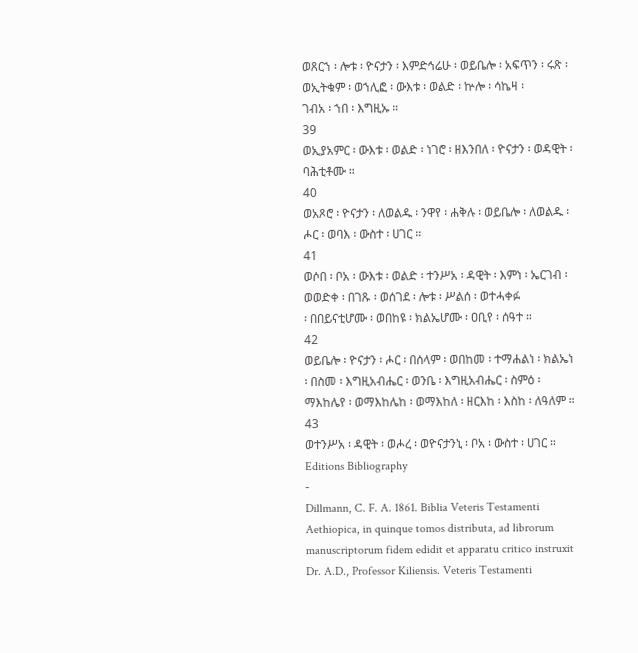ወጸርኀ ፡ ሎቱ ፡ ዮናታን ፡ እምድኅሬሁ ፡ ወይቤሎ ፡ አፍጥን ፡ ሩጽ ፡ ወኢትቁም ፡ ወኀሊፎ ፡ ውእቱ ፡ ወልድ ፡ ኵሎ ፡ ሳኬዛ ፡
ገብአ ፡ ኀበ ፡ እግዚኡ ።
39
ወኢያአምር ፡ ውእቱ ፡ ወልድ ፡ ነገሮ ፡ ዘእንበለ ፡ ዮናታን ፡ ወዳዊት ፡ ባሕቲቶሙ ።
40
ወአጾሮ ፡ ዮናታን ፡ ለወልዱ ፡ ንዋየ ፡ ሐቅሉ ፡ ወይቤሎ ፡ ለወልዱ ፡ ሖር ፡ ወባእ ፡ ውስተ ፡ ሀገር ።
41
ወሶበ ፡ ቦአ ፡ ውእቱ ፡ ወልድ ፡ ተንሥአ ፡ ዳዊት ፡ እምነ ፡ ኤርገብ ፡ ወወድቀ ፡ በገጹ ፡ ወሰገደ ፡ ሎቱ ፡ ሥልሰ ፡ ወተሓቀፉ
፡ በበይናቲሆሙ ፡ ወበከዩ ፡ ክልኤሆሙ ፡ ዐቢየ ፡ ሰዓተ ።
42
ወይቤሎ ፡ ዮናታን ፡ ሖር ፡ በሰላም ፡ ወበከመ ፡ ተማሐልነ ፡ ክልኤነ ፡ በስመ ፡ እግዚአብሔር ፡ ወንቤ ፡ እግዚአብሔር ፡ ስምዕ ፡
ማእከሌየ ፡ ወማእከሌከ ፡ ወማእከለ ፡ ዘርእከ ፡ እስከ ፡ ለዓለም ።
43
ወተንሥአ ፡ ዳዊት ፡ ወሖረ ፡ ወዮናታንኒ ፡ ቦአ ፡ ውስተ ፡ ሀገር ።
Editions Bibliography
-
Dillmann, C. F. A. 1861. Biblia Veteris Testamenti Aethiopica, in quinque tomos distributa, ad librorum manuscriptorum fidem edidit et apparatu critico instruxit Dr. A.D., Professor Kiliensis. Veteris Testamenti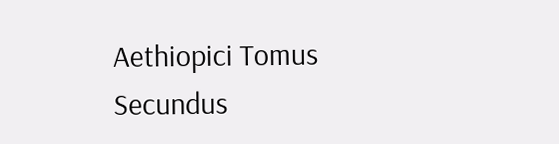Aethiopici Tomus Secundus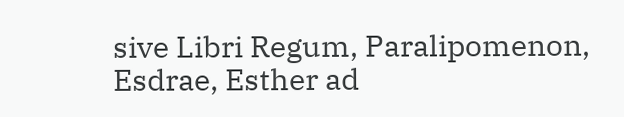sive Libri Regum, Paralipomenon, Esdrae, Esther ad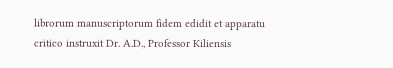librorum manuscriptorum fidem edidit et apparatu critico instruxit Dr. A.D., Professor Kiliensis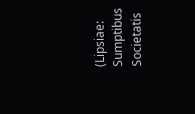(Lipsiae: Sumptibus Societatis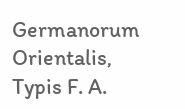Germanorum Orientalis, Typis F. A.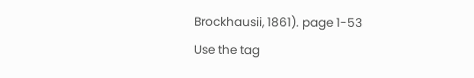Brockhausii, 1861). page 1-53
Use the tag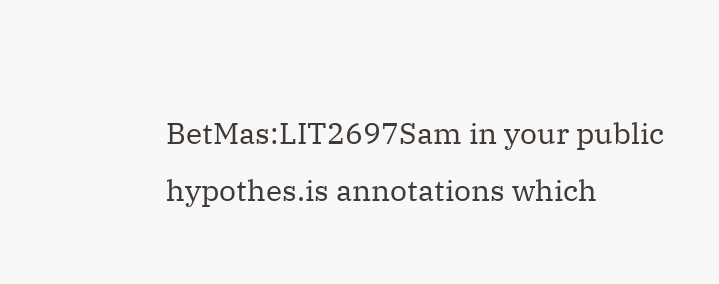BetMas:LIT2697Sam in your public hypothes.is annotations which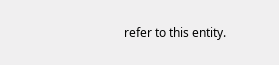refer to this entity.